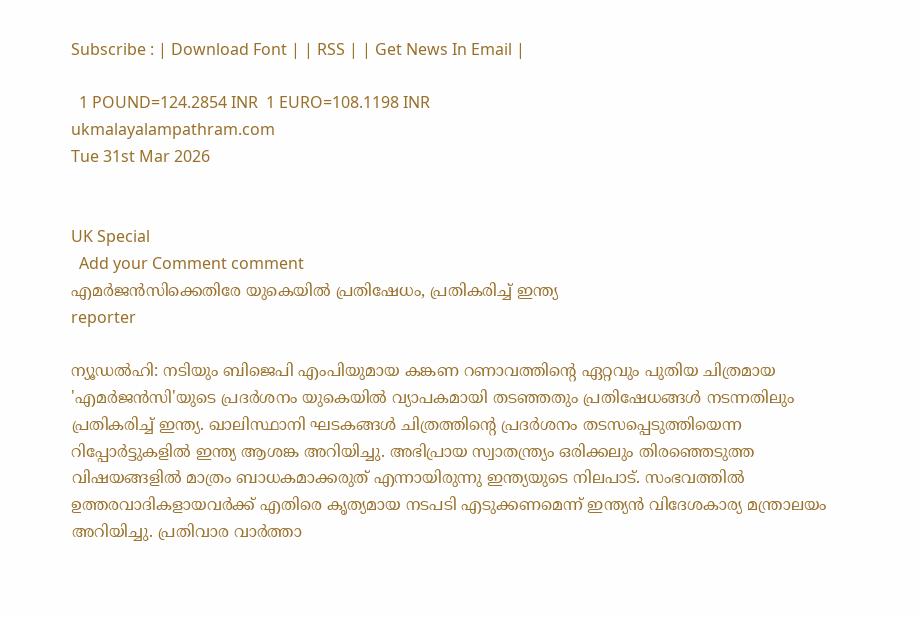Subscribe : | Download Font | | RSS | | Get News In Email |

  1 POUND=124.2854 INR  1 EURO=108.1198 INR
ukmalayalampathram.com
Tue 31st Mar 2026


UK Special
  Add your Comment comment
എമര്‍ജന്‍സിക്കെതിരേ യുകെയില്‍ പ്രതിഷേധം, പ്രതികരിച്ച് ഇന്ത്യ
reporter

ന്യൂഡല്‍ഹി: നടിയും ബിജെപി എംപിയുമായ കങ്കണ റണാവത്തിന്റെ ഏറ്റവും പുതിയ ചിത്രമായ 'എമര്‍ജന്‍സി'യുടെ പ്രദര്‍ശനം യുകെയില്‍ വ്യാപകമായി തടഞ്ഞതും പ്രതിഷേധങ്ങള്‍ നടന്നതിലും പ്രതികരിച്ച് ഇന്ത്യ. ഖാലിസ്ഥാനി ഘടകങ്ങള്‍ ചിത്രത്തിന്റെ പ്രദര്‍ശനം തടസപ്പെടുത്തിയെന്ന റിപ്പോര്‍ട്ടുകളില്‍ ഇന്ത്യ ആശങ്ക അറിയിച്ചു. അഭിപ്രായ സ്വാതന്ത്ര്യം ഒരിക്കലും തിരഞ്ഞെടുത്ത വിഷയങ്ങളില്‍ മാത്രം ബാധകമാക്കരുത് എന്നായിരുന്നു ഇന്ത്യയുടെ നിലപാട്. സംഭവത്തില്‍ ഉത്തരവാദികളായവര്‍ക്ക് എതിരെ കൃത്യമായ നടപടി എടുക്കണമെന്ന് ഇന്ത്യന്‍ വിദേശകാര്യ മന്ത്രാലയം അറിയിച്ചു. പ്രതിവാര വാര്‍ത്താ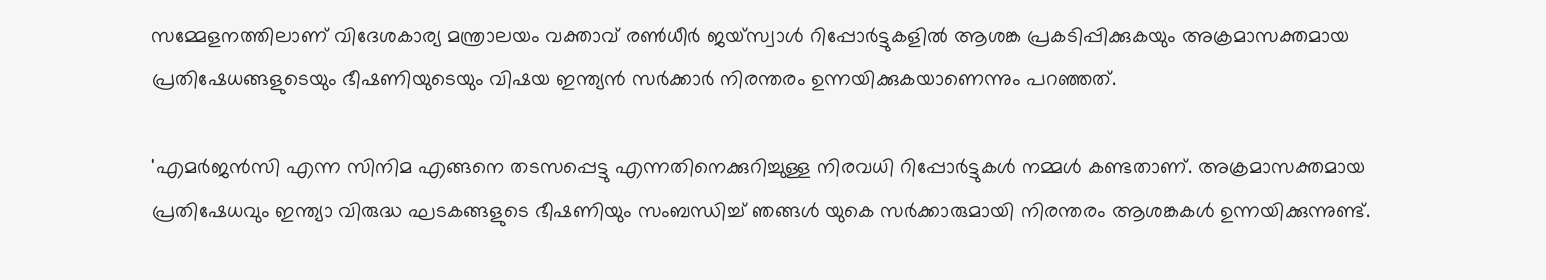സമ്മേളനത്തിലാണ് വിദേശകാര്യ മന്ത്രാലയം വക്താവ് രണ്‍ധീര്‍ ജയ്സ്വാള്‍ റിപ്പോര്‍ട്ടുകളില്‍ ആശങ്ക പ്രകടിപ്പിക്കുകയും അക്രമാസക്തമായ പ്രതിഷേധങ്ങളുടെയും ഭീഷണിയുടെയും വിഷയ ഇന്ത്യന്‍ സര്‍ക്കാര്‍ നിരന്തരം ഉന്നയിക്കുകയാണെന്നും പറഞ്ഞത്.

'എമര്‍ജന്‍സി എന്ന സിനിമ എങ്ങനെ തടസപ്പെട്ടു എന്നതിനെക്കുറിച്ചുള്ള നിരവധി റിപ്പോര്‍ട്ടുകള്‍ നമ്മള്‍ കണ്ടതാണ്. അക്രമാസക്തമായ പ്രതിഷേധവും ഇന്ത്യാ വിരുദ്ധ ഘടകങ്ങളുടെ ഭീഷണിയും സംബന്ധിച്ച് ഞങ്ങള്‍ യുകെ സര്‍ക്കാരുമായി നിരന്തരം ആശങ്കകള്‍ ഉന്നയിക്കുന്നുണ്ട്.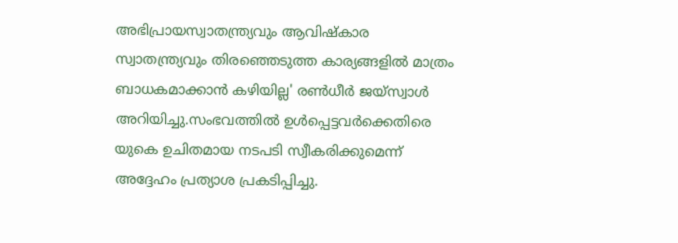അഭിപ്രായസ്വാതന്ത്ര്യവും ആവിഷ്‌കാര സ്വാതന്ത്ര്യവും തിരഞ്ഞെടുത്ത കാര്യങ്ങളില്‍ മാത്രം ബാധകമാക്കാന്‍ കഴിയില്ല' രണ്‍ധീര്‍ ജയ്സ്വാള്‍ അറിയിച്ചു.സംഭവത്തില്‍ ഉള്‍പ്പെട്ടവര്‍ക്കെതിരെ യുകെ ഉചിതമായ നടപടി സ്വീകരിക്കുമെന്ന് അദ്ദേഹം പ്രത്യാശ പ്രകടിപ്പിച്ചു.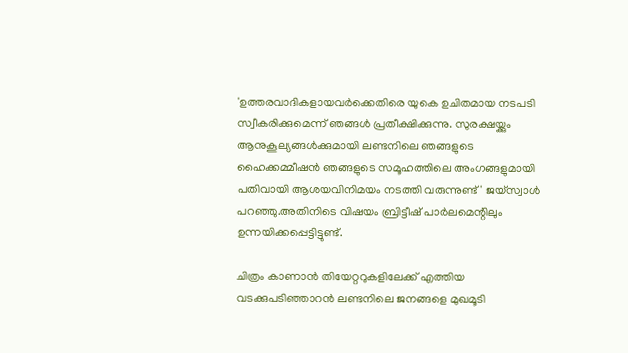'ഉത്തരവാദികളായവര്‍ക്കെതിരെ യുകെ ഉചിതമായ നടപടി സ്വീകരിക്കുമെന്ന് ഞങ്ങള്‍ പ്രതീക്ഷിക്കുന്നു. സുരക്ഷയ്ക്കും ആനുകൂല്യങ്ങള്‍ക്കുമായി ലണ്ടനിലെ ഞങ്ങളുടെ ഹൈക്കമ്മീഷന്‍ ഞങ്ങളുടെ സമൂഹത്തിലെ അംഗങ്ങളുമായി പതിവായി ആശയവിനിമയം നടത്തി വരുന്നുണ്ട്' ജയ്‌സ്വാള്‍ പറഞ്ഞു.അതിനിടെ വിഷയം ബ്രിട്ടീഷ് പാര്‍ലമെന്റിലും ഉന്നയിക്കപ്പെട്ടിട്ടുണ്ട്.

ചിത്രം കാണാന്‍ തിയേറ്ററുകളിലേക്ക് എത്തിയ വടക്കുപടിഞ്ഞാറന്‍ ലണ്ടനിലെ ജനങ്ങളെ മുഖമൂടി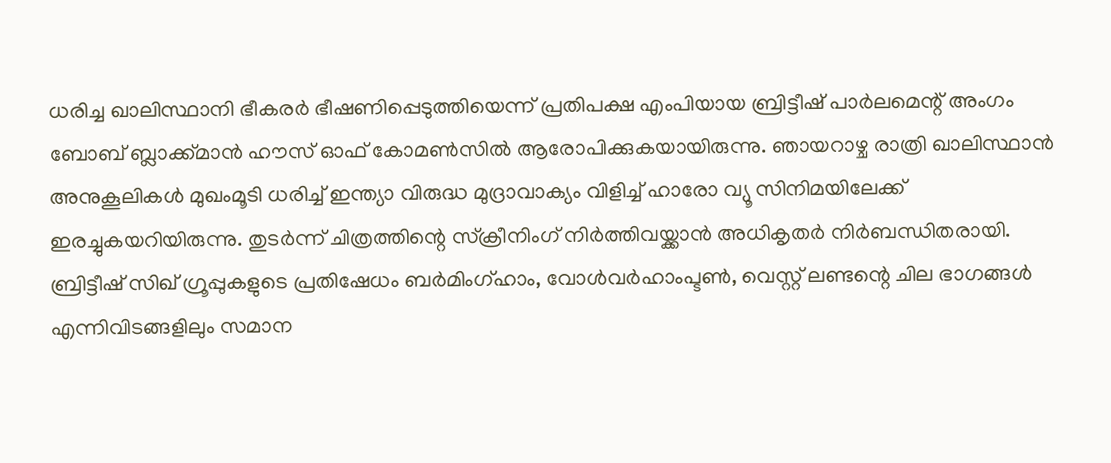ധരിച്ച ഖാലിസ്ഥാനി ഭീകരര്‍ ഭീഷണിപ്പെടുത്തിയെന്ന് പ്രതിപക്ഷ എംപിയായ ബ്രിട്ടീഷ് പാര്‍ലമെന്റ് അംഗം ബോബ് ബ്ലാക്ക്മാന്‍ ഹൗസ് ഓഫ് കോമണ്‍സില്‍ ആരോപിക്കുകയായിരുന്നു. ഞായറാഴ്ച രാത്രി ഖാലിസ്ഥാന്‍ അനുകൂലികള്‍ മുഖംമൂടി ധരിച്ച് ഇന്ത്യാ വിരുദ്ധ മുദ്രാവാക്യം വിളിച്ച് ഹാരോ വ്യൂ സിനിമയിലേക്ക് ഇരച്ചുകയറിയിരുന്നു. തുടര്‍ന്ന് ചിത്രത്തിന്റെ സ്‌ക്രീനിംഗ് നിര്‍ത്തിവയ്ക്കാന്‍ അധികൃതര്‍ നിര്‍ബന്ധിതരായി. ബ്രിട്ടീഷ് സിഖ് ഗ്രൂപ്പുകളുടെ പ്രതിഷേധം ബര്‍മിംഗ്ഹാം, വോള്‍വര്‍ഹാംപ്ടണ്‍, വെസ്റ്റ് ലണ്ടന്റെ ചില ഭാഗങ്ങള്‍ എന്നിവിടങ്ങളിലും സമാന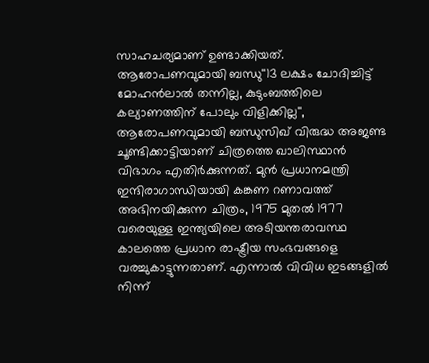സാഹചര്യമാണ് ഉണ്ടാക്കിയത്. ആരോപണവുമായി ബന്ധു''13 ലക്ഷം ചോദിച്ചിട്ട് മോഹന്‍ലാല്‍ തന്നില്ല, കുടുംബത്തിലെ കല്യാണത്തിന് പോലും വിളിക്കില്ല'', ആരോപണവുമായി ബന്ധുസിഖ് വിരുദ്ധ അജണ്ട ചൂണ്ടിക്കാട്ടിയാണ് ചിത്രത്തെ ഖാലിസ്ഥാന്‍ വിഭാഗം എതിര്‍ക്കുന്നത്. മുന്‍ പ്രധാനമന്ത്രി ഇന്ദിരാഗാന്ധിയായി കങ്കണ റണാവത്ത് അഭിനയിക്കുന്ന ചിത്രം, 1975 മുതല്‍ 1977 വരെയുള്ള ഇന്ത്യയിലെ അടിയന്തരാവസ്ഥ കാലത്തെ പ്രധാന രാഷ്ട്രീയ സംഭവങ്ങളെ വരച്ചുകാട്ടുന്നതാണ്. എന്നാല്‍ വിവിധ ഇടങ്ങളില്‍ നിന്ന്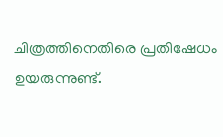ചിത്രത്തിനെതിരെ പ്രതിഷേധം ഉയരുന്നുണ്ട്.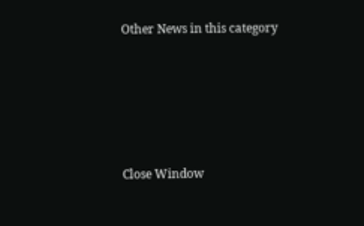Other News in this category








Close Window